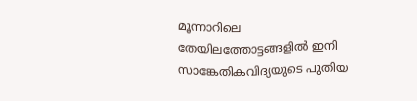മൂന്നാറിലെ തേയിലത്തോട്ടങ്ങളിൽ ഇനി സാങ്കേതികവിദ്യയുടെ പുതിയ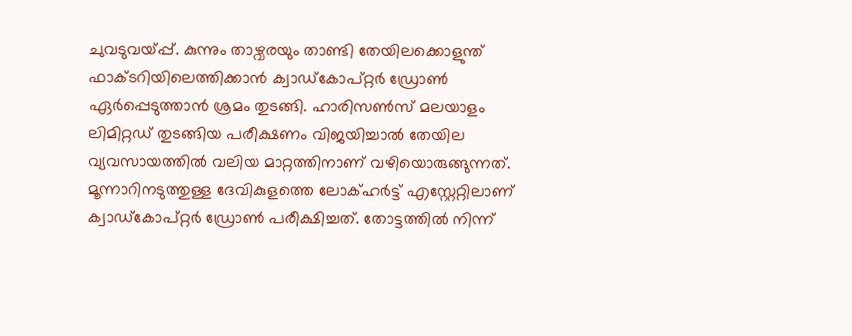ചുവടുവയ്പ്പ്. കുന്നും താഴ്വരയും താണ്ടി തേയിലക്കൊളുന്ത് ഫാക്ടറിയിലെത്തിക്കാൻ ക്വാഡ്കോപ്റ്റർ ഡ്രോൺ ഏർപ്പെടുത്താൻ ശ്രമം തുടങ്ങി. ഹാരിസൺസ് മലയാളം ലിമിറ്റഡ് തുടങ്ങിയ പരീക്ഷണം വിജയിച്ചാൽ തേയില വ്യവസായത്തിൽ വലിയ മാറ്റത്തിനാണ് വഴിയൊരുങ്ങുന്നത്.
മൂന്നാറിനടുത്തുള്ള ദേവികുളത്തെ ലോക്ഹർട്ട് എസ്റ്റേറ്റിലാണ് ക്വാഡ്കോപ്റ്റർ ഡ്രോൺ പരീക്ഷിച്ചത്. തോട്ടത്തിൽ നിന്ന്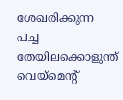ശേഖരിക്കുന്ന പച്ച തേയിലക്കൊളുന്ത് വെയ്മെന്റ്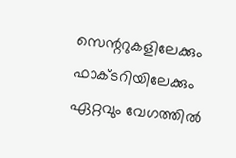സെന്ററുകളിലേക്കും ഫാക്ടറിയിലേക്കും ഏറ്റവും വേഗത്തിൽ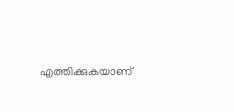എത്തിക്കുകയാണ്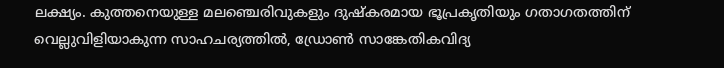ലക്ഷ്യം. കുത്തനെയുള്ള മലഞ്ചെരിവുകളും ദുഷ്കരമായ ഭൂപ്രകൃതിയും ഗതാഗതത്തിന് വെല്ലുവിളിയാകുന്ന സാഹചര്യത്തിൽ, ഡ്രോൺ സാങ്കേതികവിദ്യ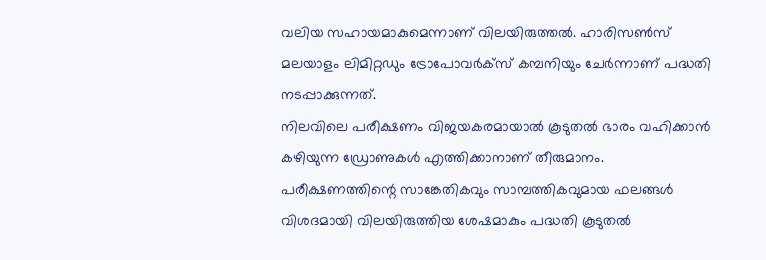വലിയ സഹായമാകുമെന്നാണ് വിലയിരുത്തൽ. ഹാരിസൺസ് മലയാളം ലിമിറ്റഡും ട്രോപോവർക്സ് കമ്പനിയും ചേർന്നാണ് പദ്ധതി നടപ്പാക്കുന്നത്.
നിലവിലെ പരീക്ഷണം വിജയകരമായാൽ കൂടുതൽ ഭാരം വഹിക്കാൻ കഴിയുന്ന ഡ്രോണുകൾ എത്തിക്കാനാണ് തീരുമാനം. പരീക്ഷണത്തിന്റെ സാങ്കേതികവും സാമ്പത്തികവുമായ ഫലങ്ങൾ വിശദമായി വിലയിരുത്തിയ ശേഷമാകും പദ്ധതി കൂടുതൽ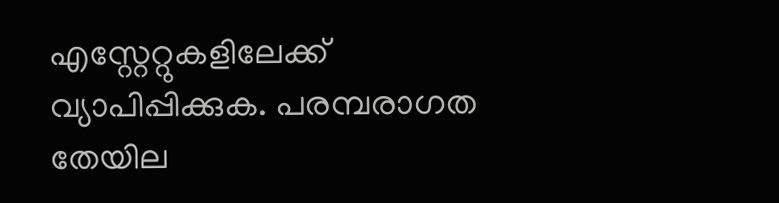എസ്റ്റേറ്റുകളിലേക്ക് വ്യാപിപ്പിക്കുക. പരമ്പരാഗത തേയില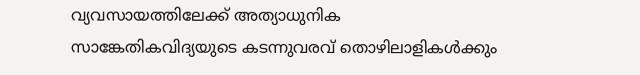വ്യവസായത്തിലേക്ക് അത്യാധുനിക സാങ്കേതികവിദ്യയുടെ കടന്നുവരവ് തൊഴിലാളികൾക്കും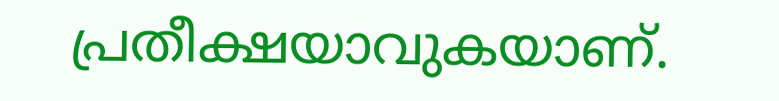പ്രതീക്ഷയാവുകയാണ്.